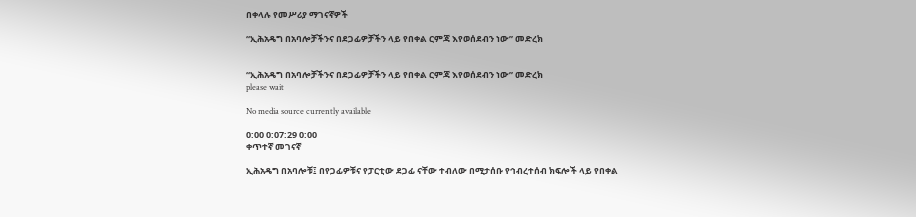በቀላሉ የመሥሪያ ማገናኛዎች

“ኢሕአዴግ በአባሎቻችንና በደጋፊዎቻችን ላይ የበቀል ርምጃ እየወሰደብን ነው” መድረክ


“ኢሕአዴግ በአባሎቻችንና በደጋፊዎቻችን ላይ የበቀል ርምጃ እየወሰደብን ነው” መድረክ
please wait

No media source currently available

0:00 0:07:29 0:00
ቀጥተኛ መገናኛ

ኢሕአዴግ በአባሎቹ፤ በየጋፊዎቹና የፓርቲው ደጋፊ ናቸው ተብለው በሚታሰቡ የኅብረተሰብ ክፍሎች ላይ የበቀል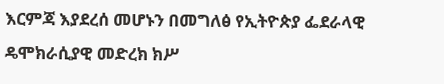እርምጃ እያደረሰ መሆኑን በመግለፅ የኢትዮጵያ ፌደራላዊ ዴሞክራሲያዊ መድረክ ክሥ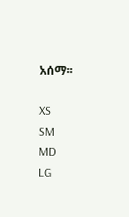አሰማ፡፡

XS
SM
MD
LG